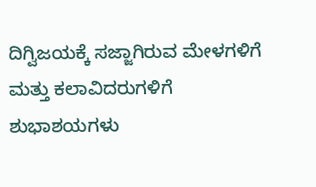ದಿಗ್ವಿಜಯಕ್ಕೆ ಸಜ್ಜಾಗಿರುವ ಮೇಳಗಳಿಗೆ ಮತ್ತು ಕಲಾವಿದರುಗಳಿಗೆ ಶುಭಾಶಯಗಳು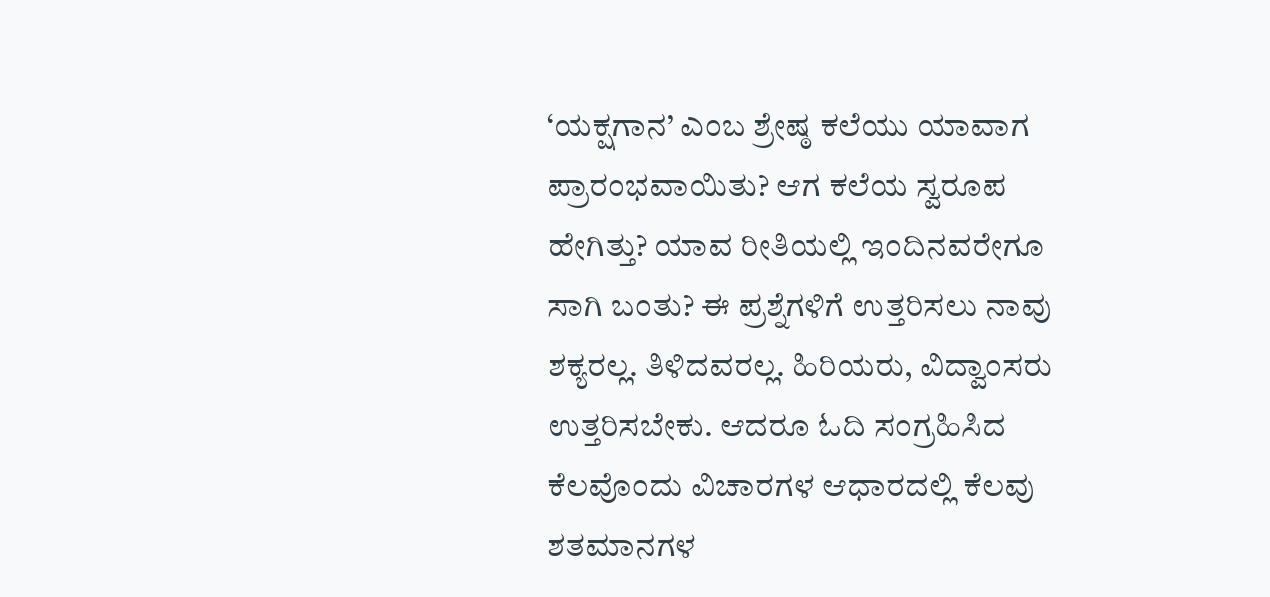‘ಯಕ್ಷಗಾನ’ ಎಂಬ ಶ್ರೇಷ್ಠ ಕಲೆಯು ಯಾವಾಗ ಪ್ರಾರಂಭವಾಯಿತು? ಆಗ ಕಲೆಯ ಸ್ವರೂಪ ಹೇಗಿತ್ತು? ಯಾವ ರೀತಿಯಲ್ಲಿ ಇಂದಿನವರೇಗೂ ಸಾಗಿ ಬಂತು? ಈ ಪ್ರಶ್ನೆಗಳಿಗೆ ಉತ್ತರಿಸಲು ನಾವು ಶಕ್ಯರಲ್ಲ. ತಿಳಿದವರಲ್ಲ. ಹಿರಿಯರು, ವಿದ್ವಾಂಸರು ಉತ್ತರಿಸಬೇಕು. ಆದರೂ ಓದಿ ಸಂಗ್ರಹಿಸಿದ ಕೆಲವೊಂದು ವಿಚಾರಗಳ ಆಧಾರದಲ್ಲಿ ಕೆಲವು ಶತಮಾನಗಳ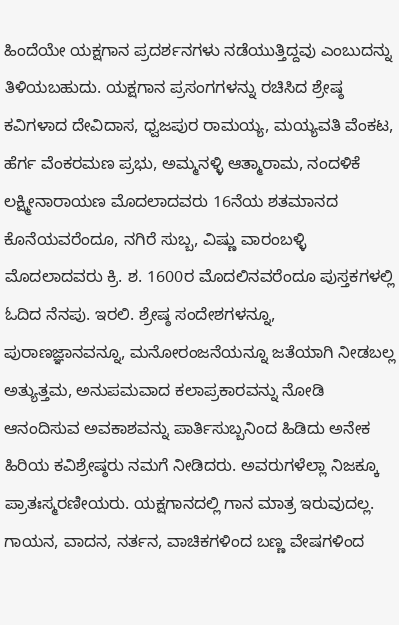ಹಿಂದೆಯೇ ಯಕ್ಷಗಾನ ಪ್ರದರ್ಶನಗಳು ನಡೆಯುತ್ತಿದ್ದವು ಎಂಬುದನ್ನು ತಿಳಿಯಬಹುದು. ಯಕ್ಷಗಾನ ಪ್ರಸಂಗಗಳನ್ನು ರಚಿಸಿದ ಶ್ರೇಷ್ಠ ಕವಿಗಳಾದ ದೇವಿದಾಸ, ಧ್ವಜಪುರ ರಾಮಯ್ಯ, ಮಯ್ಯವತಿ ವೆಂಕಟ, ಹೆರ್ಗ ವೆಂಕರಮಣ ಪ್ರಭು, ಅಮ್ಮನಳ್ಳಿ ಆತ್ಮಾರಾಮ, ನಂದಳಿಕೆ ಲಕ್ಷ್ಮೀನಾರಾಯಣ ಮೊದಲಾದವರು 16ನೆಯ ಶತಮಾನದ ಕೊನೆಯವರೆಂದೂ, ನಗಿರೆ ಸುಬ್ಬ, ವಿಷ್ಣು ವಾರಂಬಳ್ಳಿ ಮೊದಲಾದವರು ಕ್ರಿ. ಶ. 1600ರ ಮೊದಲಿನವರೆಂದೂ ಪುಸ್ತಕಗಳಲ್ಲಿ ಓದಿದ ನೆನಪು. ಇರಲಿ. ಶ್ರೇಷ್ಠ ಸಂದೇಶಗಳನ್ನೂ, ಪುರಾಣಜ್ಞಾನವನ್ನೂ, ಮನೋರಂಜನೆಯನ್ನೂ ಜತೆಯಾಗಿ ನೀಡಬಲ್ಲ ಅತ್ಯುತ್ತಮ, ಅನುಪಮವಾದ ಕಲಾಪ್ರಕಾರವನ್ನು ನೋಡಿ ಆನಂದಿಸುವ ಅವಕಾಶವನ್ನು ಪಾರ್ತಿಸುಬ್ಬನಿಂದ ಹಿಡಿದು ಅನೇಕ ಹಿರಿಯ ಕವಿಶ್ರೇಷ್ಠರು ನಮಗೆ ನೀಡಿದರು. ಅವರುಗಳೆಲ್ಲಾ ನಿಜಕ್ಕೂ ಪ್ರಾತಃಸ್ಮರಣೀಯರು. ಯಕ್ಷಗಾನದಲ್ಲಿ ಗಾನ ಮಾತ್ರ ಇರುವುದಲ್ಲ. ಗಾಯನ, ವಾದನ, ನರ್ತನ, ವಾಚಿಕಗಳಿಂದ ಬಣ್ಣ ವೇಷಗಳಿಂದ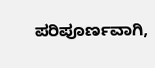ಪರಿಪೂರ್ಣವಾಗಿ,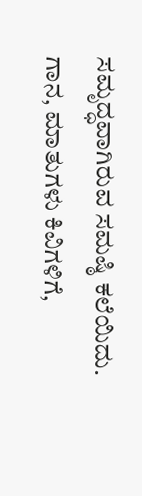ಸಮೃದ್ಧವಾಗಿರುವ ಸಮಷ್ಠಿ ಕಲೆಯಿದು. ಗಾನ, ಮಾತುಗಳು ಕಿವಿಗಳಿಗೆ,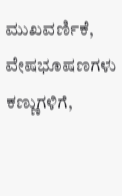ಮುಖವರ್ಣಿಕೆ, ವೇಷಭೂಷಣಗಳು ಕಣ್ಣುಗಳಿಗೆ,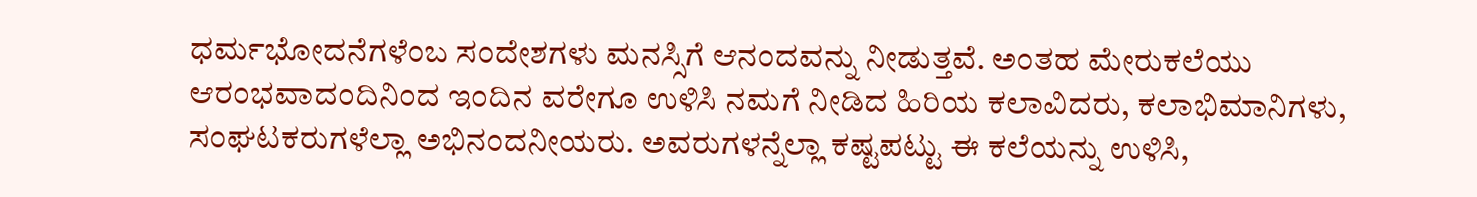ಧರ್ಮಭೋದನೆಗಳೆಂಬ ಸಂದೇಶಗಳು ಮನಸ್ಸಿಗೆ ಆನಂದವನ್ನು ನೀಡುತ್ತವೆ. ಅಂತಹ ಮೇರುಕಲೆಯು ಆರಂಭವಾದಂದಿನಿಂದ ಇಂದಿನ ವರೇಗೂ ಉಳಿಸಿ ನಮಗೆ ನೀಡಿದ ಹಿರಿಯ ಕಲಾವಿದರು, ಕಲಾಭಿಮಾನಿಗಳು, ಸಂಘಟಕರುಗಳೆಲ್ಲಾ ಅಭಿನಂದನೀಯರು. ಅವರುಗಳನ್ನೆಲ್ಲಾ ಕಷ್ಟಪಟ್ಟು ಈ ಕಲೆಯನ್ನು ಉಳಿಸಿ,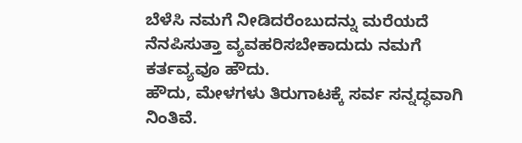ಬೆಳೆಸಿ ನಮಗೆ ನೀಡಿದರೆಂಬುದನ್ನು ಮರೆಯದೆ ನೆನಪಿಸುತ್ತಾ ವ್ಯವಹರಿಸಬೇಕಾದುದು ನಮಗೆ ಕರ್ತವ್ಯವೂ ಹೌದು.
ಹೌದು, ಮೇಳಗಳು ತಿರುಗಾಟಕ್ಕೆ ಸರ್ವ ಸನ್ನದ್ಧವಾಗಿ ನಿಂತಿವೆ.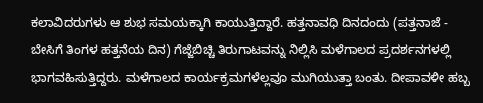ಕಲಾವಿದರುಗಳು ಆ ಶುಭ ಸಮಯಕ್ಕಾಗಿ ಕಾಯುತ್ತಿದ್ದಾರೆ. ಹತ್ತನಾವಧಿ ದಿನದಂದು (ಪತ್ತನಾಜೆ - ಬೇಸಿಗೆ ತಿಂಗಳ ಹತ್ತನೆಯ ದಿನ) ಗೆಜ್ಜೆಬಿಚ್ಚಿ ತಿರುಗಾಟವನ್ನು ನಿಲ್ಲಿಸಿ ಮಳೆಗಾಲದ ಪ್ರದರ್ಶನಗಳಲ್ಲಿ ಭಾಗವಹಿಸುತ್ತಿದ್ದರು. ಮಳೆಗಾಲದ ಕಾರ್ಯಕ್ರಮಗಳೆಲ್ಲವೂ ಮುಗಿಯುತ್ತಾ ಬಂತು. ದೀಪಾವಳೀ ಹಬ್ಬ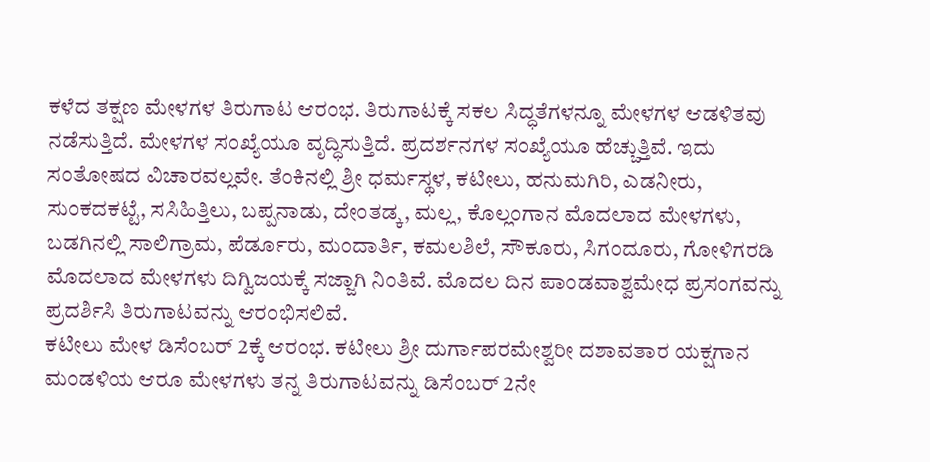ಕಳೆದ ತಕ್ಷಣ ಮೇಳಗಳ ತಿರುಗಾಟ ಆರಂಭ. ತಿರುಗಾಟಕ್ಕೆ ಸಕಲ ಸಿದ್ಧತೆಗಳನ್ನೂ ಮೇಳಗಳ ಆಡಳಿತವು ನಡೆಸುತ್ತಿದೆ. ಮೇಳಗಳ ಸಂಖ್ಯೆಯೂ ವೃದ್ಧಿಸುತ್ತಿದೆ. ಪ್ರದರ್ಶನಗಳ ಸಂಖ್ಯೆಯೂ ಹೆಚ್ಚುತ್ತಿವೆ. ಇದು ಸಂತೋಷದ ವಿಚಾರವಲ್ಲವೇ. ತೆಂಕಿನಲ್ಲಿ ಶ್ರೀ ಧರ್ಮಸ್ಥಳ, ಕಟೀಲು, ಹನುಮಗಿರಿ, ಎಡನೀರು, ಸುಂಕದಕಟ್ಟೆ, ಸಸಿಹಿತ್ತಿಲು, ಬಪ್ಪನಾಡು, ದೇಂತಡ್ಕ, ಮಲ್ಲ, ಕೊಲ್ಲಂಗಾನ ಮೊದಲಾದ ಮೇಳಗಳು, ಬಡಗಿನಲ್ಲಿ ಸಾಲಿಗ್ರಾಮ, ಪೆರ್ಡೂರು, ಮಂದಾರ್ತಿ, ಕಮಲಶಿಲೆ, ಸೌಕೂರು, ಸಿಗಂದೂರು, ಗೋಳಿಗರಡಿ ಮೊದಲಾದ ಮೇಳಗಳು ದಿಗ್ವಿಜಯಕ್ಕೆ ಸಜ್ಜಾಗಿ ನಿಂತಿವೆ. ಮೊದಲ ದಿನ ಪಾಂಡವಾಶ್ವಮೇಧ ಪ್ರಸಂಗವನ್ನು ಪ್ರದರ್ಶಿಸಿ ತಿರುಗಾಟವನ್ನು ಆರಂಭಿಸಲಿವೆ.
ಕಟೀಲು ಮೇಳ ಡಿಸೆಂಬರ್ 2ಕ್ಕೆ ಆರಂಭ. ಕಟೀಲು ಶ್ರೀ ದುರ್ಗಾಪರಮೇಶ್ವರೀ ದಶಾವತಾರ ಯಕ್ಷಗಾನ ಮಂಡಳಿಯ ಆರೂ ಮೇಳಗಳು ತನ್ನ ತಿರುಗಾಟವನ್ನು ಡಿಸೆಂಬರ್ 2ನೇ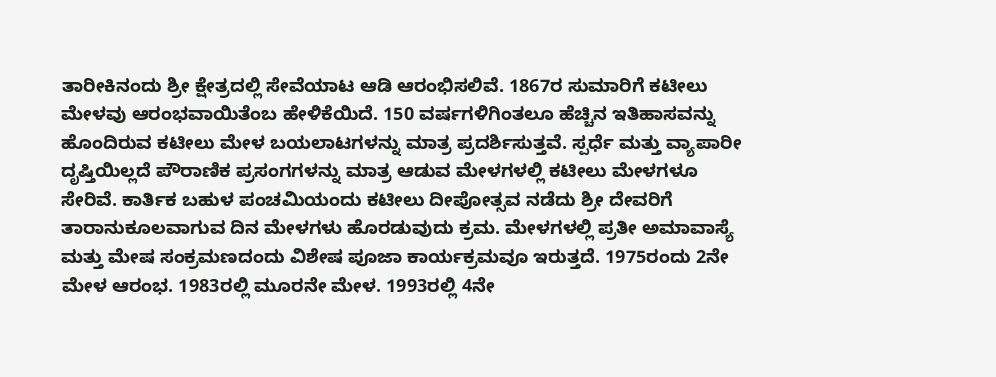ತಾರೀಕಿನಂದು ಶ್ರೀ ಕ್ಷೇತ್ರದಲ್ಲಿ ಸೇವೆಯಾಟ ಆಡಿ ಆರಂಭಿಸಲಿವೆ. 1867ರ ಸುಮಾರಿಗೆ ಕಟೀಲು ಮೇಳವು ಆರಂಭವಾಯಿತೆಂಬ ಹೇಳಿಕೆಯಿದೆ. 150 ವರ್ಷಗಳಿಗಿಂತಲೂ ಹೆಚ್ಚಿನ ಇತಿಹಾಸವನ್ನು ಹೊಂದಿರುವ ಕಟೀಲು ಮೇಳ ಬಯಲಾಟಗಳನ್ನು ಮಾತ್ರ ಪ್ರದರ್ಶಿಸುತ್ತವೆ. ಸ್ಪರ್ಧೆ ಮತ್ತು ವ್ಯಾಪಾರೀ ದೃಷ್ತಿಯಿಲ್ಲದೆ ಪೌರಾಣಿಕ ಪ್ರಸಂಗಗಳನ್ನು ಮಾತ್ರ ಆಡುವ ಮೇಳಗಳಲ್ಲಿ ಕಟೀಲು ಮೇಳಗಳೂ ಸೇರಿವೆ. ಕಾರ್ತಿಕ ಬಹುಳ ಪಂಚಮಿಯಂದು ಕಟೀಲು ದೀಪೋತ್ಸವ ನಡೆದು ಶ್ರೀ ದೇವರಿಗೆ ತಾರಾನುಕೂಲವಾಗುವ ದಿನ ಮೇಳಗಳು ಹೊರಡುವುದು ಕ್ರಮ. ಮೇಳಗಳಲ್ಲಿ ಪ್ರತೀ ಅಮಾವಾಸ್ಯೆ ಮತ್ತು ಮೇಷ ಸಂಕ್ರಮಣದಂದು ವಿಶೇಷ ಪೂಜಾ ಕಾರ್ಯಕ್ರಮವೂ ಇರುತ್ತದೆ. 1975ರಂದು 2ನೇ ಮೇಳ ಆರಂಭ. 1983ರಲ್ಲಿ ಮೂರನೇ ಮೇಳ. 1993ರಲ್ಲಿ 4ನೇ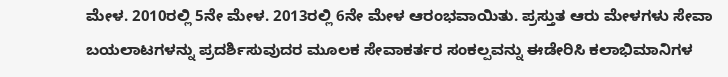ಮೇಳ. 2010ರಲ್ಲಿ 5ನೇ ಮೇಳ. 2013ರಲ್ಲಿ 6ನೇ ಮೇಳ ಆರಂಭವಾಯಿತು. ಪ್ರಸ್ತುತ ಆರು ಮೇಳಗಳು ಸೇವಾ ಬಯಲಾಟಗಳನ್ನು ಪ್ರದರ್ಶಿಸುವುದರ ಮೂಲಕ ಸೇವಾಕರ್ತರ ಸಂಕಲ್ಪವನ್ನು ಈಡೇರಿಸಿ ಕಲಾಭಿಮಾನಿಗಳ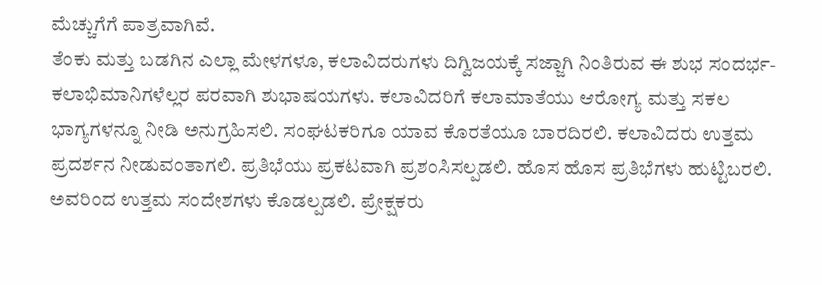ಮೆಚ್ಚುಗೆಗೆ ಪಾತ್ರವಾಗಿವೆ.
ತೆಂಕು ಮತ್ತು ಬಡಗಿನ ಎಲ್ಲಾ ಮೇಳಗಳೂ, ಕಲಾವಿದರುಗಳು ದಿಗ್ವಿಜಯಕ್ಕೆ ಸಜ್ಜಾಗಿ ನಿಂತಿರುವ ಈ ಶುಭ ಸಂದರ್ಭ- ಕಲಾಭಿಮಾನಿಗಳೆಲ್ಲರ ಪರವಾಗಿ ಶುಭಾಷಯಗಳು. ಕಲಾವಿದರಿಗೆ ಕಲಾಮಾತೆಯು ಆರೋಗ್ಯ ಮತ್ತು ಸಕಲ ಭಾಗ್ಯಗಳನ್ನೂ ನೀಡಿ ಅನುಗ್ರಹಿಸಲಿ. ಸಂಘಟಕರಿಗೂ ಯಾವ ಕೊರತೆಯೂ ಬಾರದಿರಲಿ. ಕಲಾವಿದರು ಉತ್ತಮ ಪ್ರದರ್ಶನ ನೀಡುವಂತಾಗಲಿ. ಪ್ರತಿಭೆಯು ಪ್ರಕಟವಾಗಿ ಪ್ರಶಂಸಿಸಲ್ಪಡಲಿ. ಹೊಸ ಹೊಸ ಪ್ರತಿಭೆಗಳು ಹುಟ್ಟಿಬರಲಿ. ಅವರಿಂದ ಉತ್ತಮ ಸಂದೇಶಗಳು ಕೊಡಲ್ಪಡಲಿ. ಪ್ರೇಕ್ಷಕರು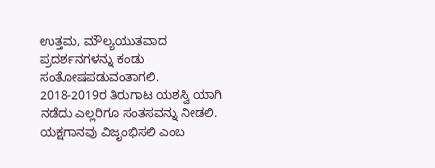ಉತ್ತಮ, ಮೌಲ್ಯಯುತವಾದ ಪ್ರದರ್ಶನಗಳನ್ನು ಕಂಡು ಸಂತೋಷಪಡುವಂತಾಗಲಿ. 2018-2019ರ ತಿರುಗಾಟ ಯಶಸ್ವಿ ಯಾಗಿ ನಡೆದು ಎಲ್ಲರಿಗೂ ಸಂತಸವನ್ನು ನೀಡಲಿ. ಯಕ್ಷಗಾನವು ವಿಜೃಂಭಿಸಲಿ ಎಂಬ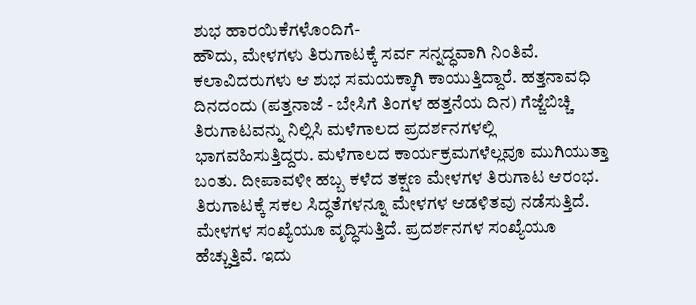ಶುಭ ಹಾರಯಿಕೆಗಳೊಂದಿಗೆ-
ಹೌದು, ಮೇಳಗಳು ತಿರುಗಾಟಕ್ಕೆ ಸರ್ವ ಸನ್ನದ್ಧವಾಗಿ ನಿಂತಿವೆ. ಕಲಾವಿದರುಗಳು ಆ ಶುಭ ಸಮಯಕ್ಕಾಗಿ ಕಾಯುತ್ತಿದ್ದಾರೆ. ಹತ್ತನಾವಧಿ ದಿನದಂದು (ಪತ್ತನಾಜೆ - ಬೇಸಿಗೆ ತಿಂಗಳ ಹತ್ತನೆಯ ದಿನ) ಗೆಜ್ಜೆಬಿಚ್ಚಿ ತಿರುಗಾಟವನ್ನು ನಿಲ್ಲಿಸಿ ಮಳೆಗಾಲದ ಪ್ರದರ್ಶನಗಳಲ್ಲಿ ಭಾಗವಹಿಸುತ್ತಿದ್ದರು. ಮಳೆಗಾಲದ ಕಾರ್ಯಕ್ರಮಗಳೆಲ್ಲವೂ ಮುಗಿಯುತ್ತಾ ಬಂತು. ದೀಪಾವಳೀ ಹಬ್ಬ ಕಳೆದ ತಕ್ಷಣ ಮೇಳಗಳ ತಿರುಗಾಟ ಆರಂಭ. ತಿರುಗಾಟಕ್ಕೆ ಸಕಲ ಸಿದ್ಧತೆಗಳನ್ನೂ ಮೇಳಗಳ ಆಡಳಿತವು ನಡೆಸುತ್ತಿದೆ. ಮೇಳಗಳ ಸಂಖ್ಯೆಯೂ ವೃದ್ಧಿಸುತ್ತಿದೆ. ಪ್ರದರ್ಶನಗಳ ಸಂಖ್ಯೆಯೂ ಹೆಚ್ಚುತ್ತಿವೆ. ಇದು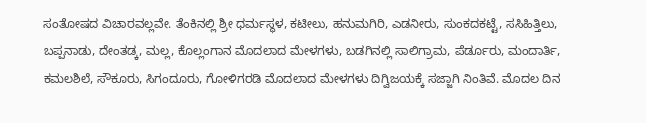ಸಂತೋಷದ ವಿಚಾರವಲ್ಲವೇ. ತೆಂಕಿನಲ್ಲಿ ಶ್ರೀ ಧರ್ಮಸ್ಥಳ, ಕಟೀಲು, ಹನುಮಗಿರಿ, ಎಡನೀರು, ಸುಂಕದಕಟ್ಟೆ, ಸಸಿಹಿತ್ತಿಲು, ಬಪ್ಪನಾಡು, ದೇಂತಡ್ಕ, ಮಲ್ಲ, ಕೊಲ್ಲಂಗಾನ ಮೊದಲಾದ ಮೇಳಗಳು, ಬಡಗಿನಲ್ಲಿ ಸಾಲಿಗ್ರಾಮ, ಪೆರ್ಡೂರು, ಮಂದಾರ್ತಿ, ಕಮಲಶಿಲೆ, ಸೌಕೂರು, ಸಿಗಂದೂರು, ಗೋಳಿಗರಡಿ ಮೊದಲಾದ ಮೇಳಗಳು ದಿಗ್ವಿಜಯಕ್ಕೆ ಸಜ್ಜಾಗಿ ನಿಂತಿವೆ. ಮೊದಲ ದಿನ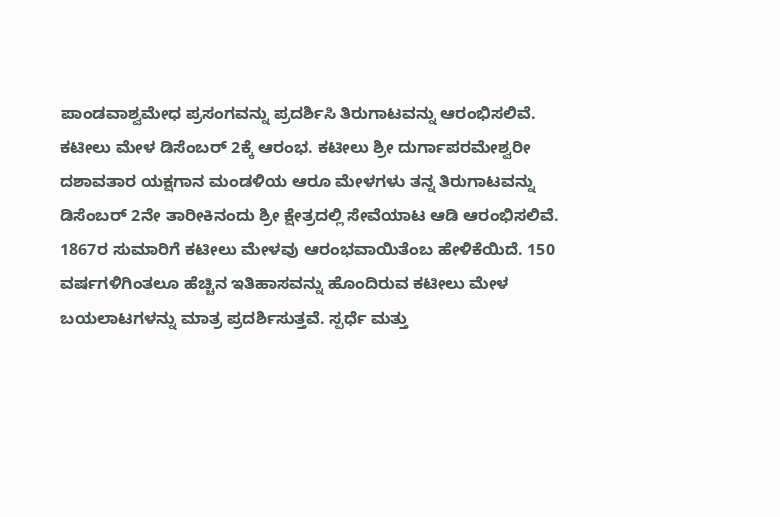ಪಾಂಡವಾಶ್ವಮೇಧ ಪ್ರಸಂಗವನ್ನು ಪ್ರದರ್ಶಿಸಿ ತಿರುಗಾಟವನ್ನು ಆರಂಭಿಸಲಿವೆ.
ಕಟೀಲು ಮೇಳ ಡಿಸೆಂಬರ್ 2ಕ್ಕೆ ಆರಂಭ. ಕಟೀಲು ಶ್ರೀ ದುರ್ಗಾಪರಮೇಶ್ವರೀ ದಶಾವತಾರ ಯಕ್ಷಗಾನ ಮಂಡಳಿಯ ಆರೂ ಮೇಳಗಳು ತನ್ನ ತಿರುಗಾಟವನ್ನು ಡಿಸೆಂಬರ್ 2ನೇ ತಾರೀಕಿನಂದು ಶ್ರೀ ಕ್ಷೇತ್ರದಲ್ಲಿ ಸೇವೆಯಾಟ ಆಡಿ ಆರಂಭಿಸಲಿವೆ. 1867ರ ಸುಮಾರಿಗೆ ಕಟೀಲು ಮೇಳವು ಆರಂಭವಾಯಿತೆಂಬ ಹೇಳಿಕೆಯಿದೆ. 150 ವರ್ಷಗಳಿಗಿಂತಲೂ ಹೆಚ್ಚಿನ ಇತಿಹಾಸವನ್ನು ಹೊಂದಿರುವ ಕಟೀಲು ಮೇಳ ಬಯಲಾಟಗಳನ್ನು ಮಾತ್ರ ಪ್ರದರ್ಶಿಸುತ್ತವೆ. ಸ್ಪರ್ಧೆ ಮತ್ತು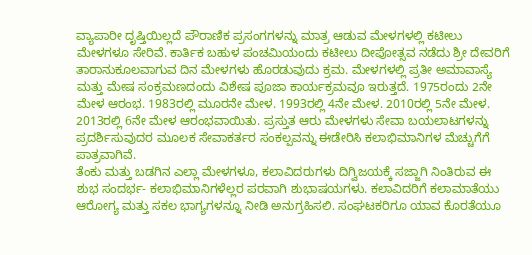ವ್ಯಾಪಾರೀ ದೃಷ್ತಿಯಿಲ್ಲದೆ ಪೌರಾಣಿಕ ಪ್ರಸಂಗಗಳನ್ನು ಮಾತ್ರ ಆಡುವ ಮೇಳಗಳಲ್ಲಿ ಕಟೀಲು ಮೇಳಗಳೂ ಸೇರಿವೆ. ಕಾರ್ತಿಕ ಬಹುಳ ಪಂಚಮಿಯಂದು ಕಟೀಲು ದೀಪೋತ್ಸವ ನಡೆದು ಶ್ರೀ ದೇವರಿಗೆ ತಾರಾನುಕೂಲವಾಗುವ ದಿನ ಮೇಳಗಳು ಹೊರಡುವುದು ಕ್ರಮ. ಮೇಳಗಳಲ್ಲಿ ಪ್ರತೀ ಅಮಾವಾಸ್ಯೆ ಮತ್ತು ಮೇಷ ಸಂಕ್ರಮಣದಂದು ವಿಶೇಷ ಪೂಜಾ ಕಾರ್ಯಕ್ರಮವೂ ಇರುತ್ತದೆ. 1975ರಂದು 2ನೇ ಮೇಳ ಆರಂಭ. 1983ರಲ್ಲಿ ಮೂರನೇ ಮೇಳ. 1993ರಲ್ಲಿ 4ನೇ ಮೇಳ. 2010ರಲ್ಲಿ 5ನೇ ಮೇಳ. 2013ರಲ್ಲಿ 6ನೇ ಮೇಳ ಆರಂಭವಾಯಿತು. ಪ್ರಸ್ತುತ ಆರು ಮೇಳಗಳು ಸೇವಾ ಬಯಲಾಟಗಳನ್ನು ಪ್ರದರ್ಶಿಸುವುದರ ಮೂಲಕ ಸೇವಾಕರ್ತರ ಸಂಕಲ್ಪವನ್ನು ಈಡೇರಿಸಿ ಕಲಾಭಿಮಾನಿಗಳ ಮೆಚ್ಚುಗೆಗೆ ಪಾತ್ರವಾಗಿವೆ.
ತೆಂಕು ಮತ್ತು ಬಡಗಿನ ಎಲ್ಲಾ ಮೇಳಗಳೂ, ಕಲಾವಿದರುಗಳು ದಿಗ್ವಿಜಯಕ್ಕೆ ಸಜ್ಜಾಗಿ ನಿಂತಿರುವ ಈ ಶುಭ ಸಂದರ್ಭ- ಕಲಾಭಿಮಾನಿಗಳೆಲ್ಲರ ಪರವಾಗಿ ಶುಭಾಷಯಗಳು. ಕಲಾವಿದರಿಗೆ ಕಲಾಮಾತೆಯು ಆರೋಗ್ಯ ಮತ್ತು ಸಕಲ ಭಾಗ್ಯಗಳನ್ನೂ ನೀಡಿ ಅನುಗ್ರಹಿಸಲಿ. ಸಂಘಟಕರಿಗೂ ಯಾವ ಕೊರತೆಯೂ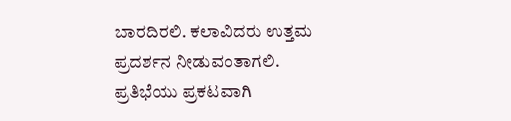ಬಾರದಿರಲಿ. ಕಲಾವಿದರು ಉತ್ತಮ ಪ್ರದರ್ಶನ ನೀಡುವಂತಾಗಲಿ. ಪ್ರತಿಭೆಯು ಪ್ರಕಟವಾಗಿ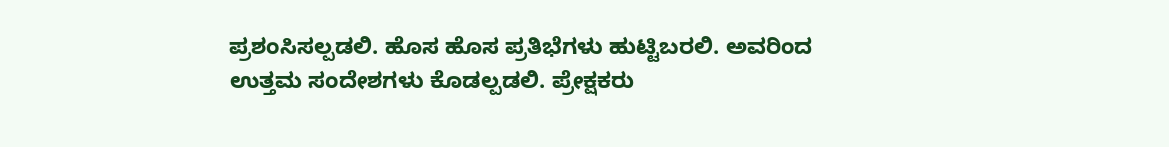ಪ್ರಶಂಸಿಸಲ್ಪಡಲಿ. ಹೊಸ ಹೊಸ ಪ್ರತಿಭೆಗಳು ಹುಟ್ಟಿಬರಲಿ. ಅವರಿಂದ ಉತ್ತಮ ಸಂದೇಶಗಳು ಕೊಡಲ್ಪಡಲಿ. ಪ್ರೇಕ್ಷಕರು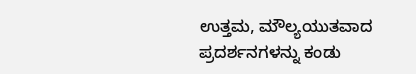ಉತ್ತಮ, ಮೌಲ್ಯಯುತವಾದ ಪ್ರದರ್ಶನಗಳನ್ನು ಕಂಡು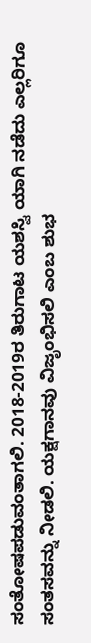ಸಂತೋಷಪಡುವಂತಾಗಲಿ. 2018-2019ರ ತಿರುಗಾಟ ಯಶಸ್ವಿ ಯಾಗಿ ನಡೆದು ಎಲ್ಲರಿಗೂ ಸಂತಸವನ್ನು ನೀಡಲಿ. ಯಕ್ಷಗಾನವು ವಿಜೃಂಭಿಸಲಿ ಎಂಬ ಶುಭ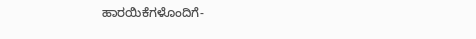ಹಾರಯಿಕೆಗಳೊಂದಿಗೆ-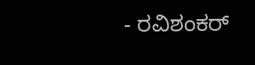- ರವಿಶಂಕರ್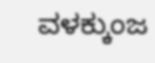ವಳಕ್ಕುಂಜ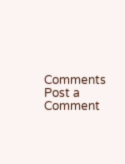Comments
Post a Comment